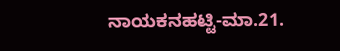ನಾಯಕನಹಟ್ಟಿ-ಮಾ.21.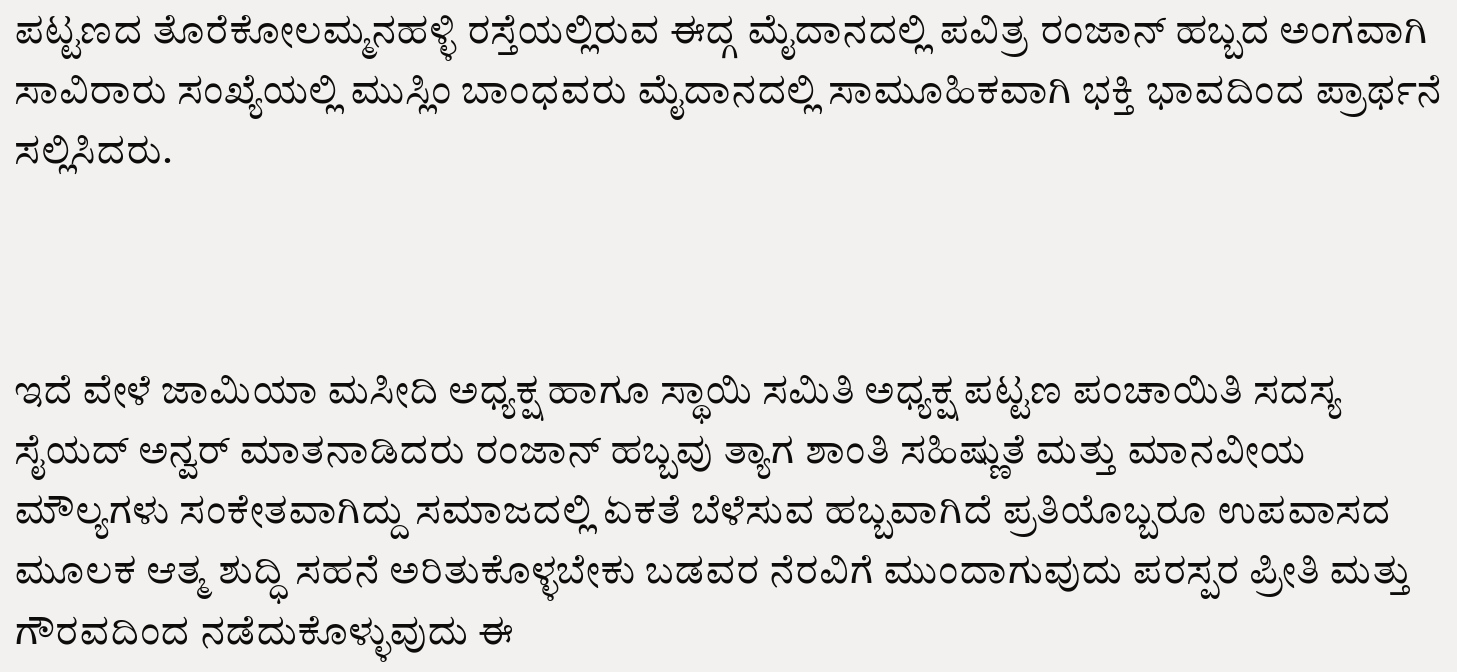ಪಟ್ಟಣದ ತೊರೆಕೋಲಮ್ಮನಹಳ್ಳಿ ರಸ್ತೆಯಲ್ಲಿರುವ ಈದ್ಗ ಮೈದಾನದಲ್ಲಿ ಪವಿತ್ರ ರಂಜಾನ್ ಹಬ್ಬದ ಅಂಗವಾಗಿ ಸಾವಿರಾರು ಸಂಖ್ಯೆಯಲ್ಲಿ ಮುಸ್ಲಿಂ ಬಾಂಧವರು ಮೈದಾನದಲ್ಲಿ ಸಾಮೂಹಿಕವಾಗಿ ಭಕ್ತಿ ಭಾವದಿಂದ ಪ್ರಾರ್ಥನೆ ಸಲ್ಲಿಸಿದರು.



ಇದೆ ವೇಳೆ ಜಾಮಿಯಾ ಮಸೀದಿ ಅಧ್ಯಕ್ಷ ಹಾಗೂ ಸ್ಥಾಯಿ ಸಮಿತಿ ಅಧ್ಯಕ್ಷ ಪಟ್ಟಣ ಪಂಚಾಯಿತಿ ಸದಸ್ಯ ಸೈಯದ್ ಅನ್ವರ್ ಮಾತನಾಡಿದರು ರಂಜಾನ್ ಹಬ್ಬವು ತ್ಯಾಗ ಶಾಂತಿ ಸಹಿಷ್ಣುತೆ ಮತ್ತು ಮಾನವೀಯ ಮೌಲ್ಯಗಳು ಸಂಕೇತವಾಗಿದ್ದು ಸಮಾಜದಲ್ಲಿ ಏಕತೆ ಬೆಳೆಸುವ ಹಬ್ಬವಾಗಿದೆ ಪ್ರತಿಯೊಬ್ಬರೂ ಉಪವಾಸದ ಮೂಲಕ ಆತ್ಮ ಶುದ್ಧಿ ಸಹನೆ ಅರಿತುಕೊಳ್ಳಬೇಕು ಬಡವರ ನೆರವಿಗೆ ಮುಂದಾಗುವುದು ಪರಸ್ಪರ ಪ್ರೀತಿ ಮತ್ತು ಗೌರವದಿಂದ ನಡೆದುಕೊಳ್ಳುವುದು ಈ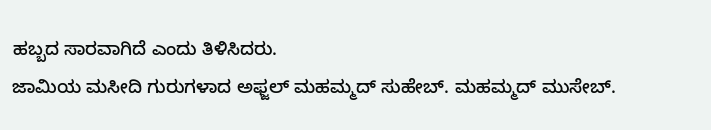ಹಬ್ಬದ ಸಾರವಾಗಿದೆ ಎಂದು ತಿಳಿಸಿದರು.
ಜಾಮಿಯ ಮಸೀದಿ ಗುರುಗಳಾದ ಅಫ್ಜಲ್ ಮಹಮ್ಮದ್ ಸುಹೇಬ್. ಮಹಮ್ಮದ್ ಮುಸೇಬ್.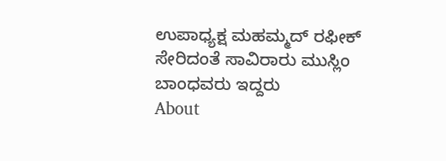ಉಪಾಧ್ಯಕ್ಷ ಮಹಮ್ಮದ್ ರಫೀಕ್ ಸೇರಿದಂತೆ ಸಾವಿರಾರು ಮುಸ್ಲಿಂ ಬಾಂಧವರು ಇದ್ದರು
About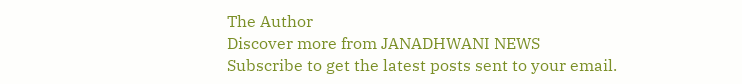The Author
Discover more from JANADHWANI NEWS
Subscribe to get the latest posts sent to your email.